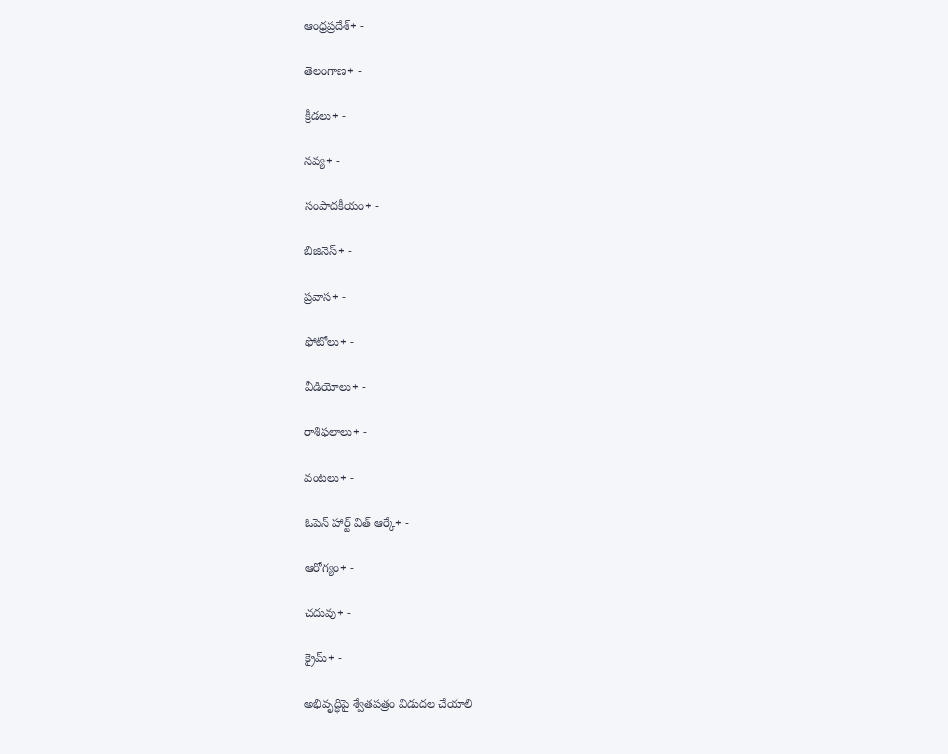ఆంధ్రప్రదేశ్+ -

తెలంగాణ+ -

క్రీడలు+ -

నవ్య+ -

సంపాదకీయం+ -

బిజినెస్+ -

ప్రవాస+ -

ఫోటోలు+ -

వీడియోలు+ -

రాశిఫలాలు+ -

వంటలు+ -

ఓపెన్ హార్ట్ విత్ ఆర్కే+ -

ఆరోగ్యం+ -

చదువు+ -

క్రైమ్+ -

అభివృద్ధిపై శ్వేతపత్రం విడుదల చేయాలి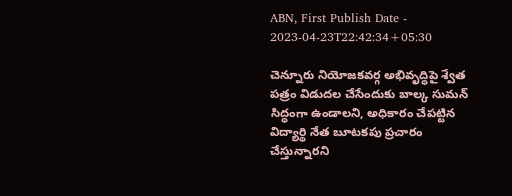ABN, First Publish Date - 2023-04-23T22:42:34+05:30

చెన్నూరు నియోజకవర్గ అభివృద్ధిపై శ్వేత పత్రం విడుదల చేసేందుకు బాల్క సుమన్‌ సిద్ధంగా ఉండాలని, అధికారం చేపట్టిన విద్యార్థి నేత బూటకపు ప్రచారం చేస్తున్నారని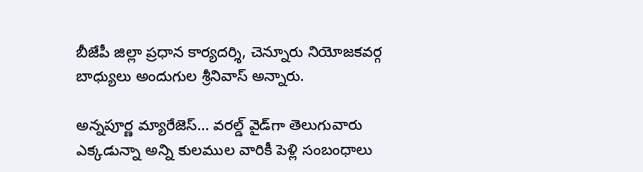బీజేపీ జిల్లా ప్రధాన కార్యదర్శి, చెన్నూరు నియోజకవర్గ బాధ్యులు అందుగుల శ్రీనివాస్‌ అన్నారు.

అన్నపూర్ణ మ్యారేజెస్... వరల్డ్ వైడ్‌గా తెలుగువారు ఎక్కడున్నా అన్ని కులముల వారికీ పెళ్లి సంబంధాలు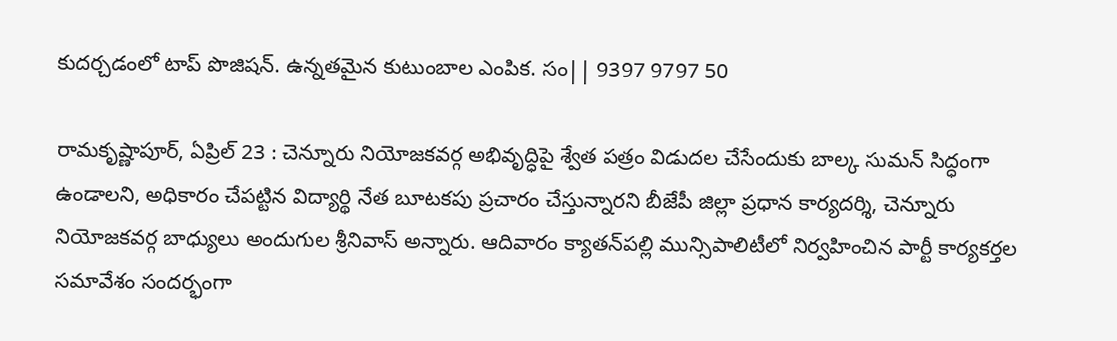కుదర్చడంలో టాప్ పొజిషన్. ఉన్నతమైన కుటుంబాల ఎంపిక. సం|| 9397 9797 50

రామకృష్ణాపూర్‌, ఏప్రిల్‌ 23 : చెన్నూరు నియోజకవర్గ అభివృద్ధిపై శ్వేత పత్రం విడుదల చేసేందుకు బాల్క సుమన్‌ సిద్ధంగా ఉండాలని, అధికారం చేపట్టిన విద్యార్థి నేత బూటకపు ప్రచారం చేస్తున్నారని బీజేపీ జిల్లా ప్రధాన కార్యదర్శి, చెన్నూరు నియోజకవర్గ బాధ్యులు అందుగుల శ్రీనివాస్‌ అన్నారు. ఆదివారం క్యాతన్‌పల్లి మున్సిపాలిటీలో నిర్వహించిన పార్టీ కార్యకర్తల సమావేశం సందర్భంగా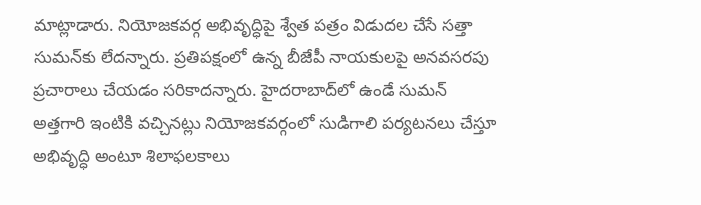మాట్లాడారు. నియోజకవర్గ అభివృద్ధిపై శ్వేత పత్రం విడుదల చేసే సత్తా సుమన్‌కు లేదన్నారు. ప్రతిపక్షంలో ఉన్న బీజేపీ నాయకులపై అనవసరపు ప్రచారాలు చేయడం సరికాదన్నారు. హైదరాబాద్‌లో ఉండే సుమన్‌ అత్తగారి ఇంటికి వచ్చినట్లు నియోజకవర్గంలో సుడిగాలి పర్యటనలు చేస్తూ అభివృద్ధి అంటూ శిలాఫలకాలు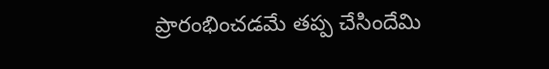ప్రారంభించడమే తప్ప చేసిందేమి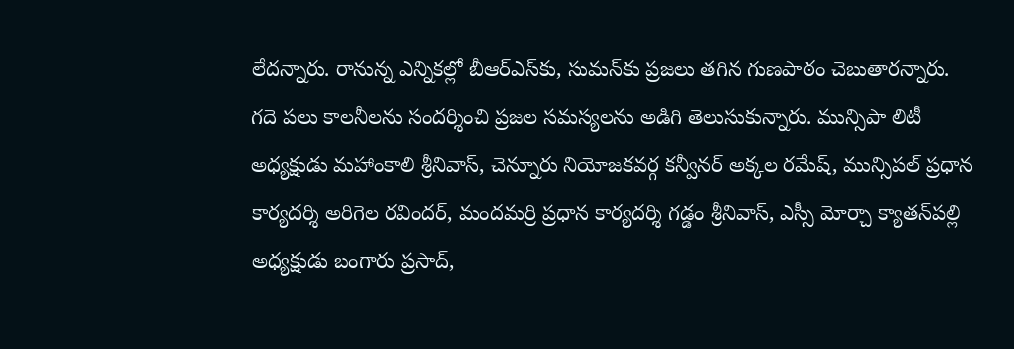లేదన్నారు. రానున్న ఎన్నికల్లో బీఆర్‌ఎస్‌కు, సుమన్‌కు ప్రజలు తగిన గుణపాఠం చెబుతారన్నారు. గదె పలు కాలనీలను సందర్శించి ప్రజల సమస్యలను అడిగి తెలుసుకున్నారు. మున్సిపా లిటీ అధ్యక్షుడు మహాంకాలి శ్రీనివాస్‌, చెన్నూరు నియోజకవర్గ కన్వీనర్‌ అక్కల రమేష్‌, మున్సిపల్‌ ప్రధాన కార్యదర్శి అరిగెల రవిందర్‌, మందమర్రి ప్రధాన కార్యదర్శి గడ్డం శ్రీనివాస్‌, ఎస్సీ మోర్చా క్యాతన్‌పల్లి అధ్యక్షుడు బంగారు ప్రసాద్‌,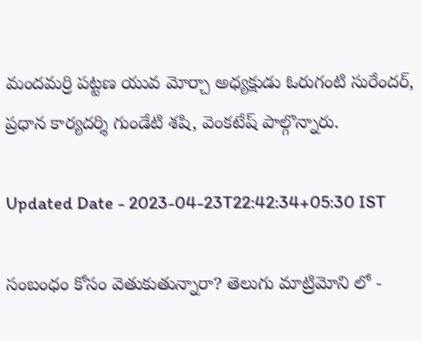మందమర్రి పట్టణ యువ మోర్చా అధ్యక్షుడు ఓరుగంటి సురేందర్‌, ప్రధాన కార్యదర్శి గుండేటి శషి, వెంకటేష్‌ పాల్గొన్నారు.

Updated Date - 2023-04-23T22:42:34+05:30 IST

సంబంధం కోసం వెతుకుతున్నారా? తెలుగు మాట్రిమోని లో -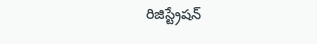రిజిస్ట్రేషన్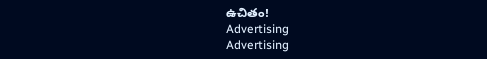ఉచితం!
Advertising
Advertising